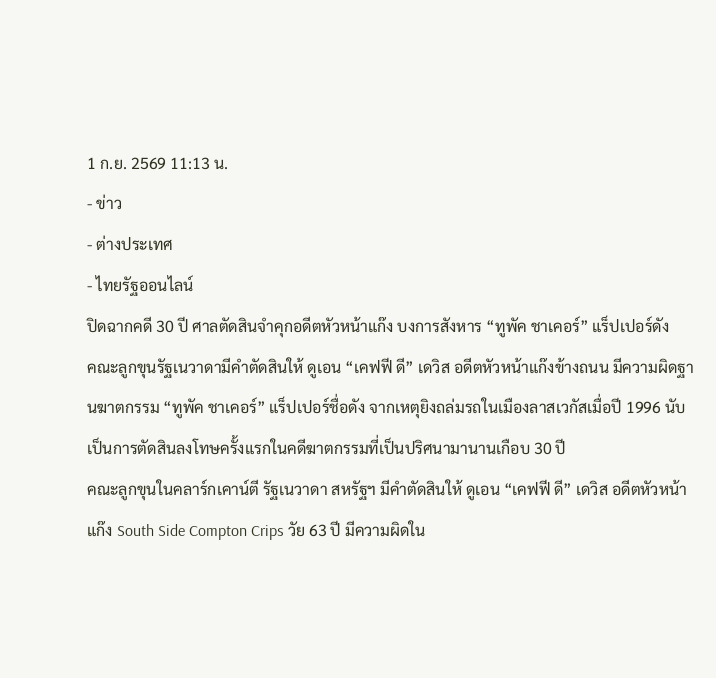1 ก.ย. 2569 11:13 น.
- ข่าว
- ต่างประเทศ
- ไทยรัฐออนไลน์
ปิดฉากคดี 30 ปี ศาลตัดสินจำคุกอดีตหัวหน้าแก๊ง บงการสังหาร “ทูพัค ชาเคอร์” แร็ปเปอร์ดัง
คณะลูกขุนรัฐเนวาดามีคำตัดสินให้ ดูเอน “เคฟฟี ดี” เดวิส อดีตหัวหน้าแก๊งข้างถนน มีความผิดฐานฆาตกรรม “ทูพัค ชาเคอร์” แร็ปเปอร์ชื่อดัง จากเหตุยิงถล่มรถในเมืองลาสเวกัสเมื่อปี 1996 นับเป็นการตัดสินลงโทษครั้งแรกในคดีฆาตกรรมที่เป็นปริศนามานานเกือบ 30 ปี
คณะลูกขุนในคลาร์กเคาน์ตี รัฐเนวาดา สหรัฐฯ มีคำตัดสินให้ ดูเอน “เคฟฟี ดี” เดวิส อดีตหัวหน้าแก๊ง South Side Compton Crips วัย 63 ปี มีความผิดใน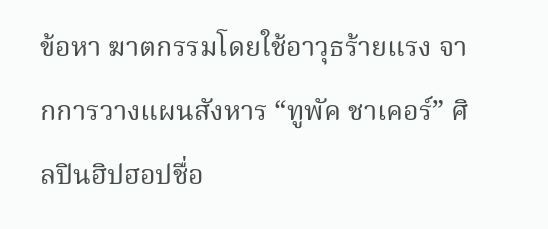ข้อหา ฆาตกรรมโดยใช้อาวุธร้ายแรง จากการวางแผนสังหาร “ทูพัค ชาเคอร์” ศิลปินฮิปฮอปชื่อ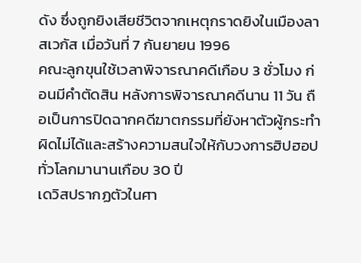ดัง ซึ่งถูกยิงเสียชีวิตจากเหตุกราดยิงในเมืองลาสเวกัส เมื่อวันที่ 7 กันยายน 1996
คณะลูกขุนใช้เวลาพิจารณาคดีเกือบ 3 ชั่วโมง ก่อนมีคำตัดสิน หลังการพิจารณาคดีนาน 11 วัน ถือเป็นการปิดฉากคดีฆาตกรรมที่ยังหาตัวผู้กระทำผิดไม่ได้และสร้างความสนใจให้กับวงการฮิปฮอปทั่วโลกมานานเกือบ 30 ปี
เดวิสปรากฏตัวในศา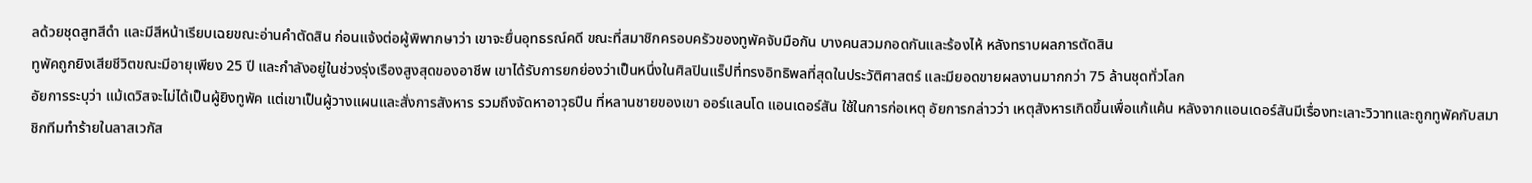ลด้วยชุดสูทสีดำ และมีสีหน้าเรียบเฉยขณะอ่านคำตัดสิน ก่อนแจ้งต่อผู้พิพากษาว่า เขาจะยื่นอุทธรณ์คดี ขณะที่สมาชิกครอบครัวของทูพัคจับมือกัน บางคนสวมกอดกันและร้องไห้ หลังทราบผลการตัดสิน
ทูพัคถูกยิงเสียชีวิตขณะมีอายุเพียง 25 ปี และกำลังอยู่ในช่วงรุ่งเรืองสูงสุดของอาชีพ เขาได้รับการยกย่องว่าเป็นหนึ่งในศิลปินแร็ปที่ทรงอิทธิพลที่สุดในประวัติศาสตร์ และมียอดขายผลงานมากกว่า 75 ล้านชุดทั่วโลก
อัยการระบุว่า แม้เดวิสจะไม่ได้เป็นผู้ยิงทูพัค แต่เขาเป็นผู้วางแผนและสั่งการสังหาร รวมถึงจัดหาอาวุธปืน ที่หลานชายของเขา ออร์แลนโด แอนเดอร์สัน ใช้ในการก่อเหตุ อัยการกล่าวว่า เหตุสังหารเกิดขึ้นเพื่อแก้แค้น หลังจากแอนเดอร์สันมีเรื่องทะเลาะวิวาทและถูกทูพัคกับสมาชิกทีมทำร้ายในลาสเวกัส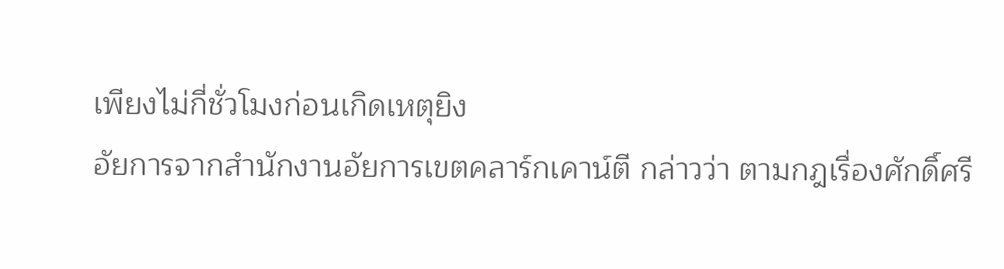เพียงไม่กี่ชั่วโมงก่อนเกิดเหตุยิง
อัยการจากสำนักงานอัยการเขตคลาร์กเคาน์ตี กล่าวว่า ตามกฎเรื่องศักดิ์ศรี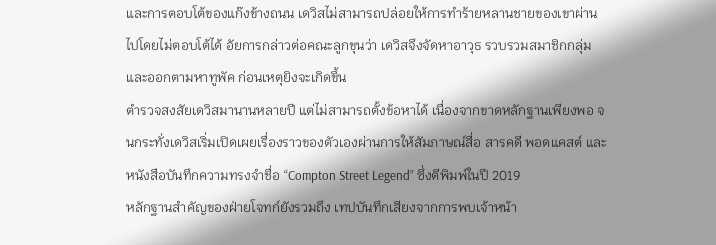และการตอบโต้ของแก๊งข้างถนน เดวิสไม่สามารถปล่อยให้การทำร้ายหลานชายของเขาผ่านไปโดยไม่ตอบโต้ได้ อัยการกล่าวต่อคณะลูกขุนว่า เดวิสจึงจัดหาอาวุธ รวบรวมสมาชิกกลุ่ม และออกตามหาทูพัค ก่อนเหตุยิงจะเกิดขึ้น
ตำรวจสงสัยเดวิสมานานหลายปี แต่ไม่สามารถตั้งข้อหาได้ เนื่องจากขาดหลักฐานเพียงพอ จนกระทั่งเดวิสเริ่มเปิดเผยเรื่องราวของตัวเองผ่านการให้สัมภาษณ์สื่อ สารคดี พอดแคสต์ และหนังสือบันทึกความทรงจำชื่อ “Compton Street Legend” ซึ่งตีพิมพ์ในปี 2019
หลักฐานสำคัญของฝ่ายโจทก์ยังรวมถึง เทปบันทึกเสียงจากการพบเจ้าหน้า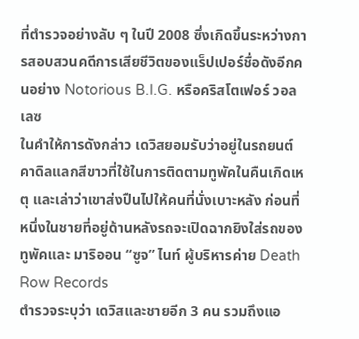ที่ตำรวจอย่างลับ ๆ ในปี 2008 ซึ่งเกิดขึ้นระหว่างการสอบสวนคดีการเสียชีวิตของแร็ปเปอร์ชื่อดังอีกคนอย่าง Notorious B.I.G. หรือคริสโตเฟอร์ วอลเลซ
ในคำให้การดังกล่าว เดวิสยอมรับว่าอยู่ในรถยนต์คาดิลแลกสีขาวที่ใช้ในการติดตามทูพัคในคืนเกิดเหตุ และเล่าว่าเขาส่งปืนไปให้คนที่นั่งเบาะหลัง ก่อนที่หนึ่งในชายที่อยู่ด้านหลังรถจะเปิดฉากยิงใส่รถของทูพัคและ มาริออน “ซูจ” ไนท์ ผู้บริหารค่าย Death Row Records
ตำรวจระบุว่า เดวิสและชายอีก 3 คน รวมถึงแอ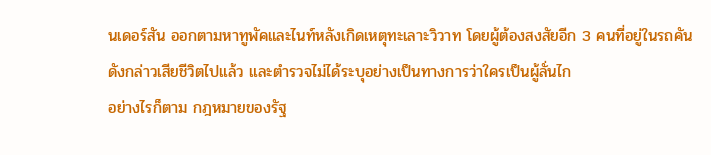นเดอร์สัน ออกตามหาทูพัคและไนท์หลังเกิดเหตุทะเลาะวิวาท โดยผู้ต้องสงสัยอีก 3 คนที่อยู่ในรถคันดังกล่าวเสียชีวิตไปแล้ว และตำรวจไม่ได้ระบุอย่างเป็นทางการว่าใครเป็นผู้ลั่นไก
อย่างไรก็ตาม กฎหมายของรัฐ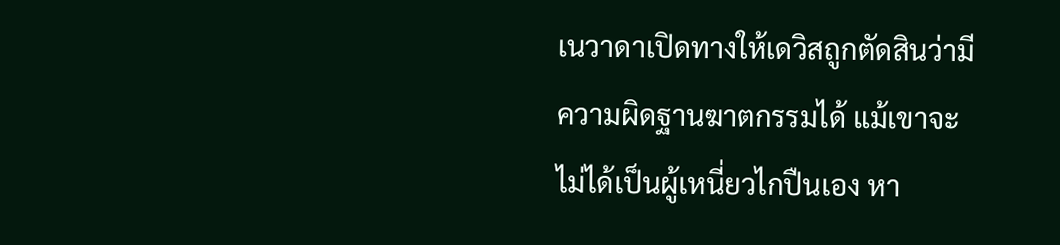เนวาดาเปิดทางให้เดวิสถูกตัดสินว่ามีความผิดฐานฆาตกรรมได้ แม้เขาจะไม่ได้เป็นผู้เหนี่ยวไกปืนเอง หา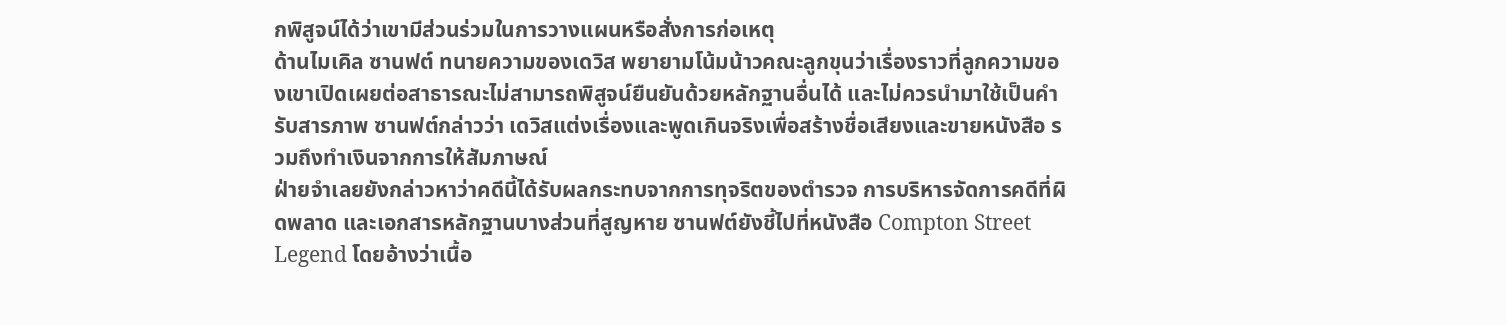กพิสูจน์ได้ว่าเขามีส่วนร่วมในการวางแผนหรือสั่งการก่อเหตุ
ด้านไมเคิล ซานฟต์ ทนายความของเดวิส พยายามโน้มน้าวคณะลูกขุนว่าเรื่องราวที่ลูกความของเขาเปิดเผยต่อสาธารณะไม่สามารถพิสูจน์ยืนยันด้วยหลักฐานอื่นได้ และไม่ควรนำมาใช้เป็นคำรับสารภาพ ซานฟต์กล่าวว่า เดวิสแต่งเรื่องและพูดเกินจริงเพื่อสร้างชื่อเสียงและขายหนังสือ รวมถึงทำเงินจากการให้สัมภาษณ์
ฝ่ายจำเลยยังกล่าวหาว่าคดีนี้ได้รับผลกระทบจากการทุจริตของตำรวจ การบริหารจัดการคดีที่ผิดพลาด และเอกสารหลักฐานบางส่วนที่สูญหาย ซานฟต์ยังชี้ไปที่หนังสือ Compton Street Legend โดยอ้างว่าเนื้อ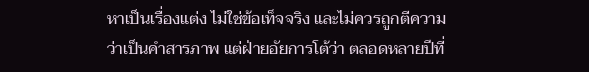หาเป็นเรื่องแต่ง ไม่ใช่ข้อเท็จจริง และไม่ควรถูกตีความว่าเป็นคำสารภาพ แต่ฝ่ายอัยการโต้ว่า ตลอดหลายปีที่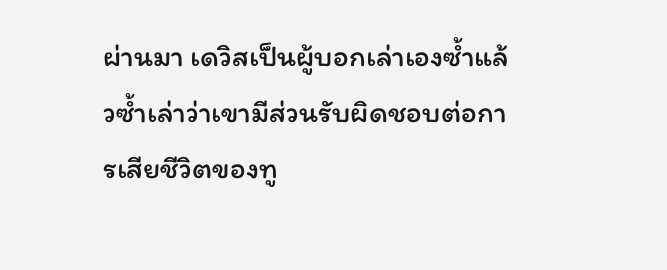ผ่านมา เดวิสเป็นผู้บอกเล่าเองซ้ำแล้วซ้ำเล่าว่าเขามีส่วนรับผิดชอบต่อการเสียชีวิตของทู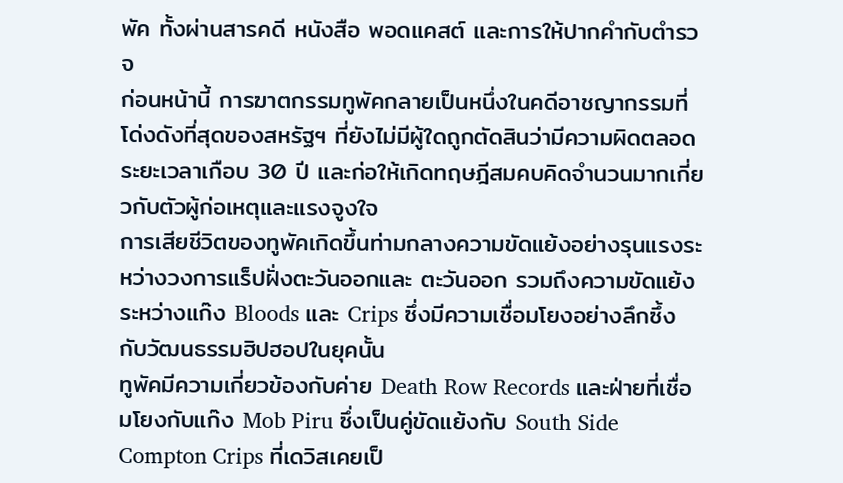พัค ทั้งผ่านสารคดี หนังสือ พอดแคสต์ และการให้ปากคำกับตำรวจ
ก่อนหน้านี้ การฆาตกรรมทูพัคกลายเป็นหนึ่งในคดีอาชญากรรมที่โด่งดังที่สุดของสหรัฐฯ ที่ยังไม่มีผู้ใดถูกตัดสินว่ามีความผิดตลอดระยะเวลาเกือบ 30 ปี และก่อให้เกิดทฤษฎีสมคบคิดจำนวนมากเกี่ยวกับตัวผู้ก่อเหตุและแรงจูงใจ
การเสียชีวิตของทูพัคเกิดขึ้นท่ามกลางความขัดแย้งอย่างรุนแรงระหว่างวงการแร็ปฝั่งตะวันออกและ ตะวันออก รวมถึงความขัดแย้งระหว่างแก๊ง Bloods และ Crips ซึ่งมีความเชื่อมโยงอย่างลึกซึ้งกับวัฒนธรรมฮิปฮอปในยุคนั้น
ทูพัคมีความเกี่ยวข้องกับค่าย Death Row Records และฝ่ายที่เชื่อมโยงกับแก๊ง Mob Piru ซึ่งเป็นคู่ขัดแย้งกับ South Side Compton Crips ที่เดวิสเคยเป็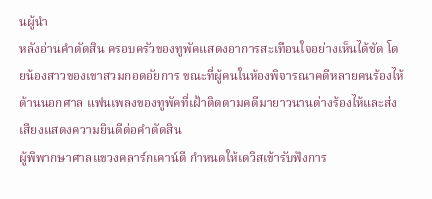นผู้นำ
หลังอ่านคำตัดสิน ครอบครัวของทูพัคแสดงอาการสะเทือนใจอย่างเห็นได้ชัด โดยน้องสาวของเขาสวมกอดอัยการ ขณะที่ผู้คนในห้องพิจารณาคดีหลายคนร้องไห้ ด้านนอกศาล แฟนเพลงของทูพัคที่เฝ้าติดตามคดีมายาวนานต่างร้องไห้และส่งเสียงแสดงความยินดีต่อคำตัดสิน
ผู้พิพากษาศาลแขวงคลาร์กเคาน์ตี กำหนดให้เดวิสเข้ารับฟังการ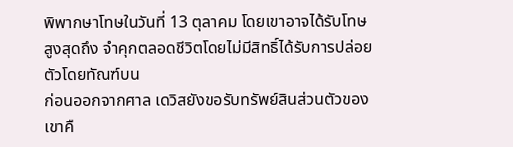พิพากษาโทษในวันที่ 13 ตุลาคม โดยเขาอาจได้รับโทษสูงสุดถึง จำคุกตลอดชีวิตโดยไม่มีสิทธิ์ได้รับการปล่อยตัวโดยทัณฑ์บน
ก่อนออกจากศาล เดวิสยังขอรับทรัพย์สินส่วนตัวของเขาคื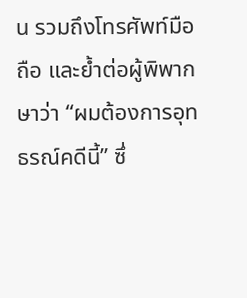น รวมถึงโทรศัพท์มือถือ และย้ำต่อผู้พิพากษาว่า “ผมต้องการอุทธรณ์คดีนี้” ซึ่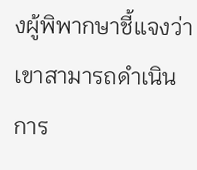งผู้พิพากษาชี้แจงว่าเขาสามารถดำเนินการ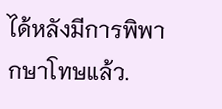ได้หลังมีการพิพากษาโทษแล้ว.